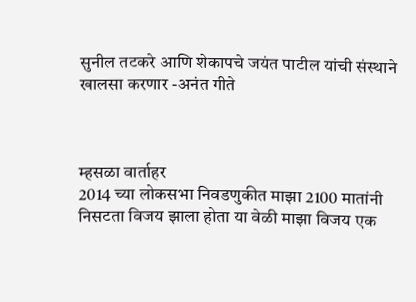सुनील तटकरे आणि शेकापचे जयंत पाटील यांची संस्थाने खालसा करणार -अनंत गीते



म्हसळा वार्ताहर
2014 च्या लोकसभा निवडणुकीत माझा 2100 मातांनी निसटता विजय झाला होता या वेळी माझा विजय एक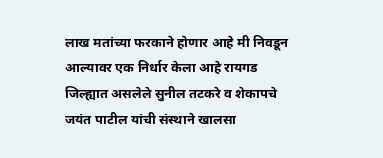लाख मतांच्या फरकाने होणार आहे मी निवडून आल्यावर एक निर्धार केला आहे रायगड जिल्ह्यात असलेले सुनील तटकरे व शेकापचे जयंत पाटील यांची संस्थाने खालसा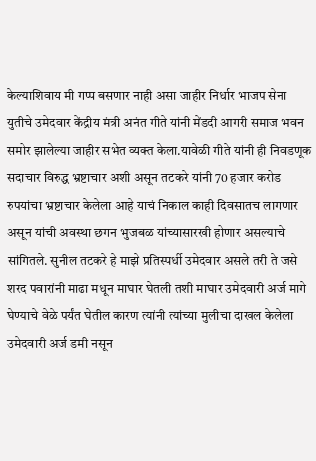केल्याशिवाय मी गप्प बसणार नाही असा जाहीर निर्धार भाजप सेना युतीचे उमेदवार केंद्रीय मंत्री अनंत गीते यांनी मेंडदी आगरी समाज भवन समोर झालेल्या जाहीर सभेत व्यक्त केला.यावेळी गीते यांनी ही निवडणूक सदाचार विरुद्ध भ्रष्टाचार अशी असून तटकरे यांनी 70 हजार करोड रुपयांचा भ्रष्टाचार केलेला आहे याचं निकाल काही दिवसातच लागणार असून यांची अवस्था छगन भुजबळ यांच्यासारखी होणार असल्याचे सांगितले. सुनील तटकरे हे माझे प्रतिस्पर्धी उमेदवार असले तरी ते जसे शरद पवारांनी माढा मधून माघार घेतली तशी माघार उमेदवारी अर्ज मागे घेण्याचे वेळे पर्यंत घेतील कारण त्यांनी त्यांच्या मुलीचा दाखल केलेला उमेदवारी अर्ज डमी नसून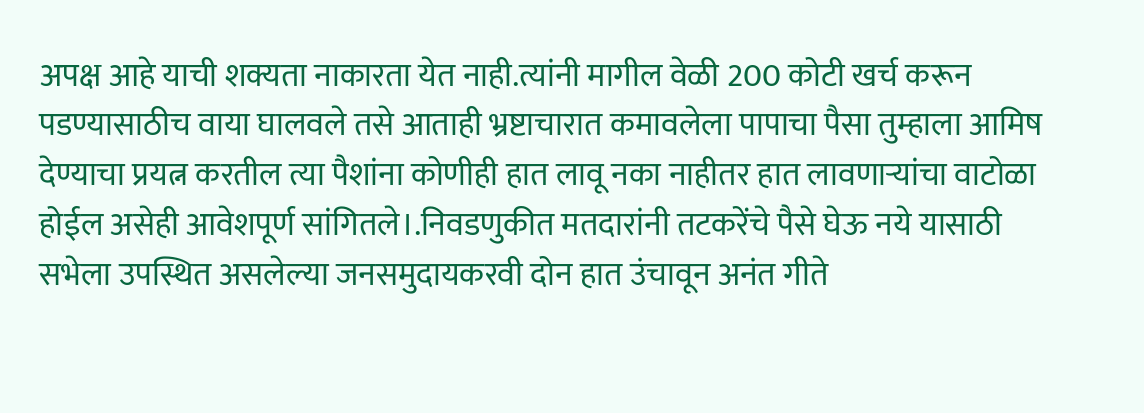अपक्ष आहे याची शक्यता नाकारता येत नाही.त्यांनी मागील वेळी 200 कोटी खर्च करून पडण्यासाठीच वाया घालवले तसे आताही भ्रष्टाचारात कमावलेला पापाचा पैसा तुम्हाला आमिष देण्याचा प्रयत्न करतील त्या पैशांना कोणीही हात लावू नका नाहीतर हात लावणाऱ्यांचा वाटोळा होईल असेही आवेशपूर्ण सांगितले।.निवडणुकीत मतदारांनी तटकरेंचे पैसे घेऊ नये यासाठी सभेला उपस्थित असलेल्या जनसमुदायकरवी दोन हात उंचावून अनंत गीते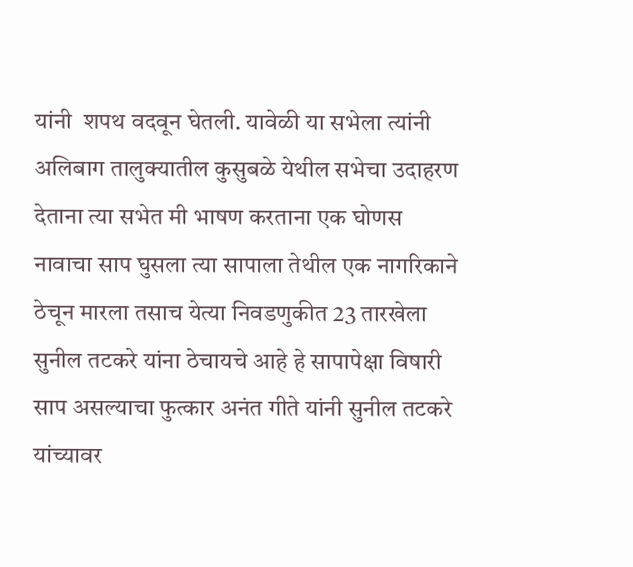यांनी  शपथ वदवून घेतली. यावेळी या सभेला त्यांनी अलिबाग तालुक्यातील कुसुबळे येथील सभेचा उदाहरण देताना त्या सभेत मी भाषण करताना एक घोणस नावाचा साप घुसला त्या सापाला तेथील एक नागरिकाने ठेचून मारला तसाच येत्या निवडणुकीत 23 तारखेला सुनील तटकरे यांना ठेचायचे आहे हे सापापेक्षा विषारी साप असल्याचा फुत्कार अनंत गीते यांनी सुनील तटकरे यांच्यावर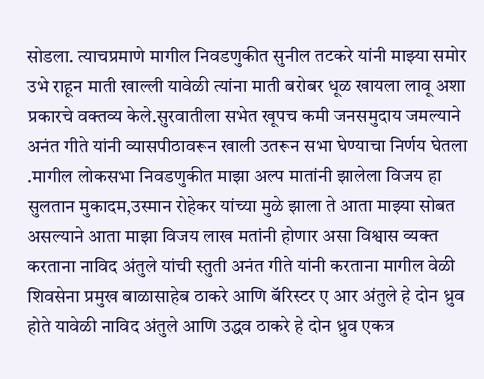सोडला. त्याचप्रमाणे मागील निवडणुकीत सुनील तटकरे यांनी माझ्या समोर उभे राहून माती खाल्ली यावेळी त्यांना माती बरोबर धूळ खायला लावू अशा प्रकारचे वक्तव्य केले.सुरवातीला सभेत खूपच कमी जनसमुदाय जमल्याने अनंत गीते यांनी व्यासपीठावरून खाली उतरून सभा घेण्याचा निर्णय घेतला .मागील लोकसभा निवडणुकीत माझा अल्प मातांनी झालेला विजय हा सुलतान मुकादम,उस्मान रोहेकर यांच्या मुळे झाला ते आता माझ्या सोबत असल्याने आता माझा विजय लाख मतांनी होणार असा विश्वास व्यक्त करताना नाविद अंतुले यांची स्तुती अनंत गीते यांनी करताना मागील वेळी शिवसेना प्रमुख बाळासाहेब ठाकरे आणि बॅरिस्टर ए आर अंतुले हे दोन ध्रुव होते यावेळी नाविद अंतुले आणि उद्धव ठाकरे हे दोन ध्रुव एकत्र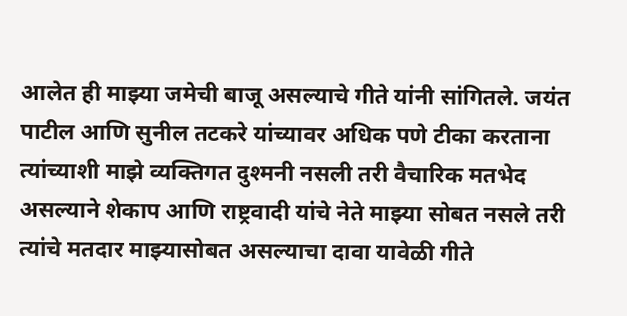आलेत ही माझ्या जमेची बाजू असल्याचे गीते यांनी सांगितले. जयंत पाटील आणि सुनील तटकरे यांच्यावर अधिक पणे टीका करताना त्यांच्याशी माझे व्यक्तिगत दुश्मनी नसली तरी वैचारिक मतभेद असल्याने शेकाप आणि राष्ट्रवादी यांचे नेते माझ्या सोबत नसले तरी त्यांचे मतदार माझ्यासोबत असल्याचा दावा यावेळी गीते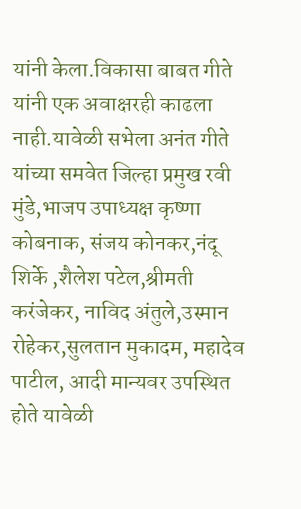यांनी केला.विकासा बाबत गीते यांनी एक अवाक्षरही काढला नाही.यावेळी सभेला अनंत गीते यांच्या समवेत जिल्हा प्रमुख रवी मुंडे,भाजप उपाध्यक्ष कृष्णा कोबनाक, संजय कोनकर,नंदू शिर्के ,शैलेश पटेल,श्रीमती करंजेकर, नाविद अंतुले,उस्मान रोहेकर,सुलतान मुकादम, महादेव पाटील, आदी मान्यवर उपस्थित होते यावेळी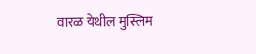वारळ येथील मुस्लिम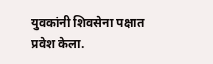युवकांनी शिवसेना पक्षात प्रवेश केला.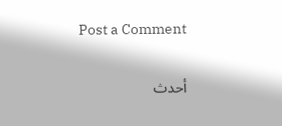Post a Comment

أحدث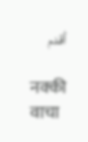أقدم

नक्की वाचा